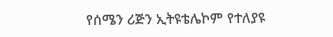የሰሜን ሪጅን ኢትዩቴሌኮም የተለያዩ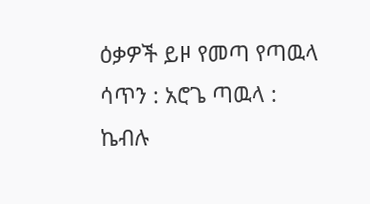ዕቃዎች ይዞ የመጣ የጣዉላ ሳጥን : አሮጌ ጣዉላ : ኬብሉ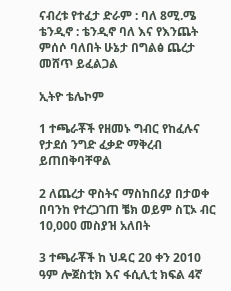ናብረቱ የተፈታ ድራም : ባለ 8ሚ.ሜ ቴንዲኖ : ቴንዲኖ ባለ እና የእንጨት ምሰሶ ባለበት ሁኔታ በግልፅ ጨረታ መሸጥ ይፈልጋል

ኢትዮ ቴሌኮም

1 ተጫራቾች የዘመኑ ግብር የከፈሉና የታደሰ ንግድ ፈቃድ ማቅረብ ይጠበቅባቸዋል

2 ለጨረታ ዋስትና ማስከበሪያ በታወቀ በባንከ የተረጋገጠ ቼክ ወይም ስፒኦ ብር 10,000 መስያዝ አለበት

3 ተጫራቾች ከ ህዳር 20 ቀን 2010 ዓም ሎጀስቲክ እና ፋሲሊቲ ክፍል 4ኛ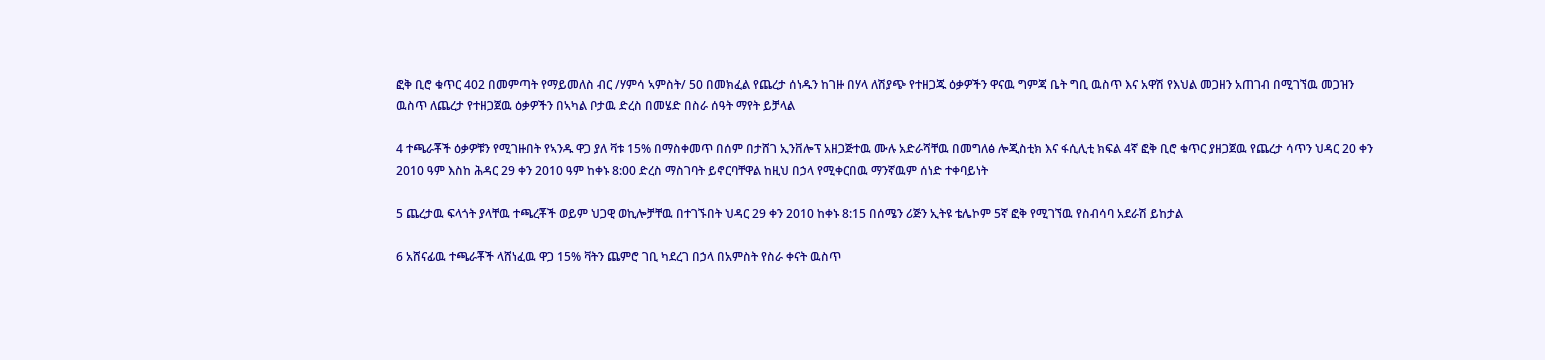ፎቅ ቢሮ ቁጥር 402 በመምጣት የማይመለስ ብር /ሃምሳ ኣምስት/ 50 በመክፈል የጨረታ ሰነዱን ከገዙ በሃላ ለሽያጭ የተዘጋጁ ዕቃዎችን ዋናዉ ግምጃ ቤት ግቢ ዉስጥ እና አዋሽ የእህል መጋዘን አጠገብ በሚገኘዉ መጋዝን ዉስጥ ለጨረታ የተዘጋጀዉ ዕቃዎችን በኣካል ቦታዉ ድረስ በመሄድ በስራ ሰዓት ማየት ይቻላል

4 ተጫራቾች ዕቃዎቹን የሚገዙበት የኣንዱ ዋጋ ያለ ቫቱ 15% በማስቀመጥ በሰም በታሸገ ኢንቨሎፕ አዘጋጅተዉ ሙሉ አድራሻቸዉ በመግለፅ ሎጂስቲክ እና ፋሲሊቲ ክፍል 4ኛ ፎቅ ቢሮ ቁጥር ያዘጋጀዉ የጨረታ ሳጥን ህዳር 20 ቀን 2010 ዓም እስከ ሕዳር 29 ቀን 2010 ዓም ከቀኑ 8:00 ድረስ ማስገባት ይኖርባቸዋል ከዚህ በኃላ የሚቀርበዉ ማንኛዉም ሰነድ ተቀባይነት

5 ጨረታዉ ፍላጎት ያላቸዉ ተጫረቾች ወይም ህጋዊ ወኪሎቻቸዉ በተገኙበት ህዳር 29 ቀን 2010 ከቀኑ 8:15 በሰሜን ሪጅን ኢትዩ ቴሌኮም 5ኛ ፎቅ የሚገኘዉ የስብሳባ አደራሽ ይከታል

6 አሸናፊዉ ተጫራቾች ላሸነፈዉ ዋጋ 15% ቫትን ጨምሮ ገቢ ካደረገ በኃላ በአምስት የስራ ቀናት ዉስጥ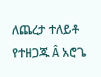ለጨረታ ተለይቶ የተዘጋጁ Â አሮጌ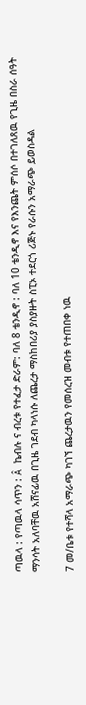ጣዉላ : የጣዉላ ሳጥን : Â ኬብሉ ና ብረቱ የተፈታ ድራም: ባለ 8 ቴንዲኖ : ባለ 10 ቴንዲኖ እና የእንጨት ምሰሶ በተገለጸዉ የጊዜ በስራ ሰዓት ማንሳት አለባቸዉ አሸናፊዉ በጊዜ ገደብ ካላነሱ ለጨረታ ማስከበሪያ ያስያዙት ስፒኦ ተደርጎ ሪጅኑ የራሱን አማራጭ ይወስዳል

7 መ/ቤቱ የተሻላ አማራጭ ካገኘ ጨረታዉን የመሰረዝ መብቱ የተጠበቀ ነዉ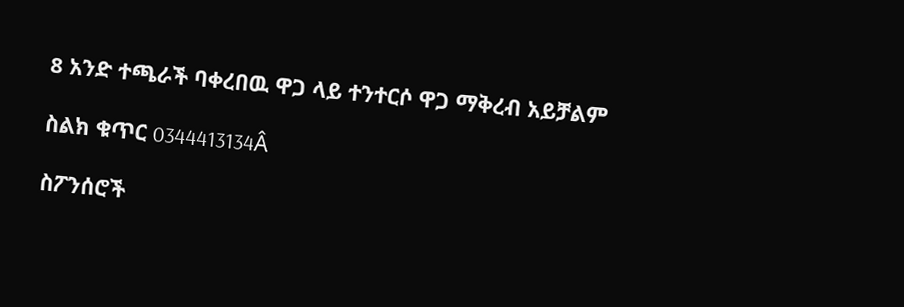8 አንድ ተጫራች ባቀረበዉ ዋጋ ላይ ተንተርሶ ዋጋ ማቅረብ አይቻልም

ስልክ ቁጥር 0344413134Â

ስፖንሰሮች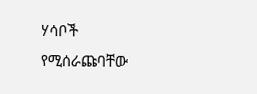ሃሳቦች የሚሰራጩባቸው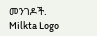መንገዶች.
Milkta Logo